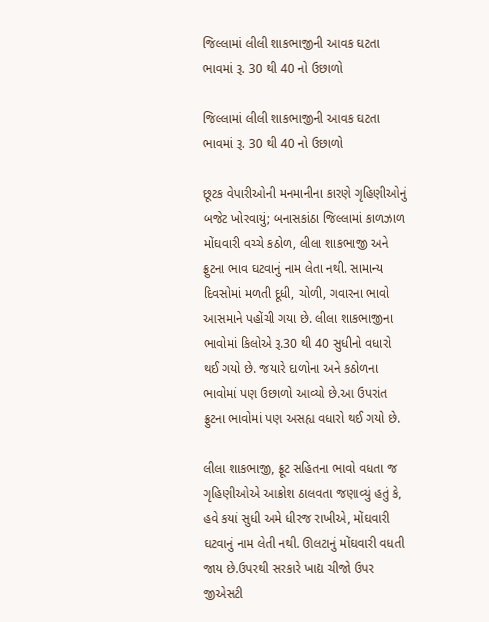જિલ્લામાં લીલી શાકભાજીની આવક ઘટતા ભાવમાં રૂ. 30 થી 40 નો ઉછાળો

જિલ્લામાં લીલી શાકભાજીની આવક ઘટતા ભાવમાં રૂ. 30 થી 40 નો ઉછાળો

છૂટક વેપારીઓની મનમાનીના કારણે ગૃહિણીઓનું બજેટ ખોરવાયું; બનાસકાંઠા જિલ્લામાં કાળઝાળ મોંઘવારી વચ્ચે કઠોળ, લીલા શાકભાજી અને ફ્રુટના ભાવ ઘટવાનું નામ લેતા નથી. સામાન્ય દિવસોમાં મળતી દૂધી, ચોળી, ગવારના ભાવો આસમાને પહોંચી ગયા છે. લીલા શાકભાજીના ભાવોમાં કિલોએ રૂ.30 થી 40 સુધીનો વધારો થઈ ગયો છે. જયારે દાળોના અને કઠોળના ભાવોમાં પણ ઉછાળો આવ્યો છે.આ ઉપરાંત ફ્રુટના ભાવોમાં પણ અસહ્ય વધારો થઈ ગયો છે.

લીલા શાકભાજી, ફ્રૂટ સહિતના ભાવો વધતા જ ગૃહિણીઓએ આક્રોશ ઠાલવતા જણાવ્યું હતું કે, હવે કયાં સુધી અમે ધીરજ રાખીએ, મોંઘવારી ઘટવાનું નામ લેતી નથી. ઊલટાનું મોંઘવારી વધતી જાય છે.ઉપરથી સરકારે ખાદ્ય ચીજો ઉપર જીએસટી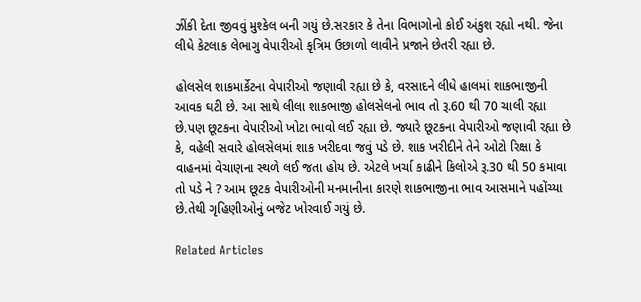ઝીંકી દેતા જીવવું મુશ્કેલ બની ગયું છે.સરકાર કે તેના વિભાગોનો કોઈ અંકુશ રહ્યો નથી. જેના લીધે કેટલાક લેભાગુ વેપારીઓ કૃત્રિમ ઉછાળો લાવીને પ્રજાને છેતરી રહ્યા છે.

હોલસેલ શાકમાર્કેટના વેપારીઓ જણાવી રહ્યા છે કે, વરસાદને લીધે હાલમાં શાકભાજીની આવક ઘટી છે. આ સાથે લીલા શાકભાજી હોલસેલનો ભાવ તો રૂ.60 થી 70 ચાલી રહ્યા છે.પણ છૂટકના વેપારીઓ ખોટા ભાવો લઈ રહ્યા છે. જ્યારે છૂટકના વેપારીઓ જણાવી રહ્યા છે કે, વહેલી સવારે હોલસેલમાં શાક ખરીદવા જવું પડે છે. શાક ખરીદીને તેને ઓટો રિક્ષા કે વાહનમાં વેચાણના સ્થળે લઈ જતા હોય છે. એટલે ખર્ચા કાઢીને કિલોએ રૂ.30 થી 50 કમાવા તો પડે ને ? આમ છૂટક વેપારીઓની મનમાનીના કારણે શાકભાજીના ભાવ આસમાને પહોંચ્યા છે.તેથી ગૃહિણીઓનું બજેટ ખોરવાઈ ગયું છે.

Related Articles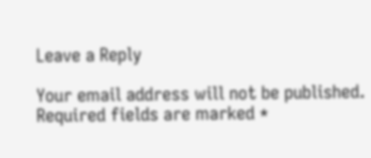Leave a Reply

Your email address will not be published. Required fields are marked *